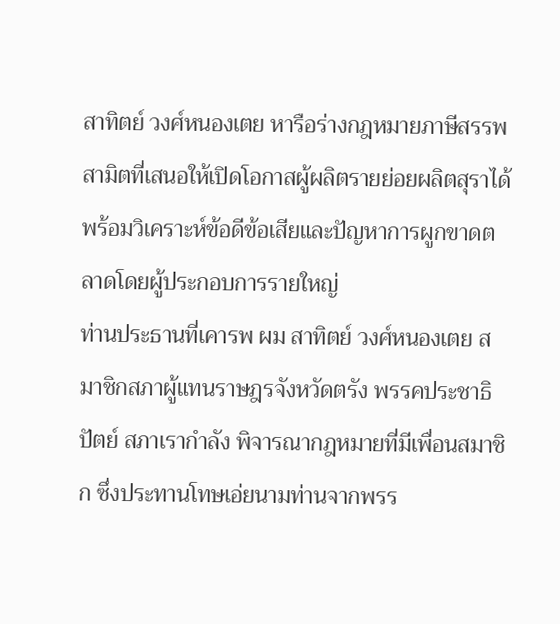สาทิตย์ วงศ์หนองเตย หารือร่างกฎหมายภาษีสรรพสามิตที่เสนอให้เปิดโอกาสผู้ผลิตรายย่อยผลิตสุราได้ พร้อมวิเคราะห์ข้อดีข้อเสียและปัญหาการผูกขาดตลาดโดยผู้ประกอบการรายใหญ่
ท่านประธานที่เคารพ ผม สาทิตย์ วงศ์หนองเตย สมาชิกสภาผู้แทนราษฎรจังหวัดตรัง พรรคประชาธิปัตย์ สภาเรากำลัง พิจารณากฎหมายที่มีเพื่อนสมาชิก ซึ่งประทานโทษเอ่ยนามท่านจากพรร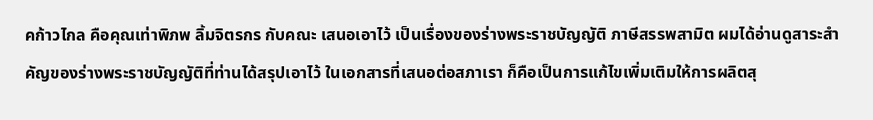คก้าวไกล คือคุณเท่าพิภพ ลิ้มจิตรกร กับคณะ เสนอเอาไว้ เป็นเรื่องของร่างพระราชบัญญัติ ภาษีสรรพสามิต ผมได้อ่านดูสาระสำคัญของร่างพระราชบัญญัติที่ท่านได้สรุปเอาไว้ ในเอกสารที่เสนอต่อสภาเรา ก็คือเป็นการแก้ไขเพิ่มเติมให้การผลิตสุ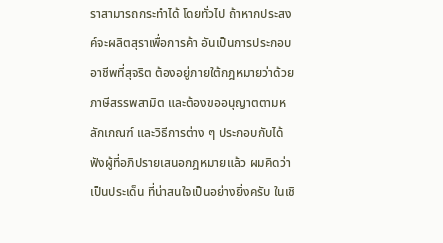ราสามารถกระทำได้ โดยทั่วไป ถ้าหากประสงค์จะผลิตสุราเพื่อการค้า อันเป็นการประกอบอาชีพที่สุจริต ต้องอยู่ภายใต้กฎหมายว่าด้วยภาษีสรรพสามิต และต้องขออนุญาตตามหลักเกณฑ์ และวิธีการต่าง ๆ ประกอบกับได้ฟังผู้ที่อภิปรายเสนอกฎหมายแล้ว ผมคิดว่าเป็นประเด็น ที่น่าสนใจเป็นอย่างยิ่งครับ ในเชิ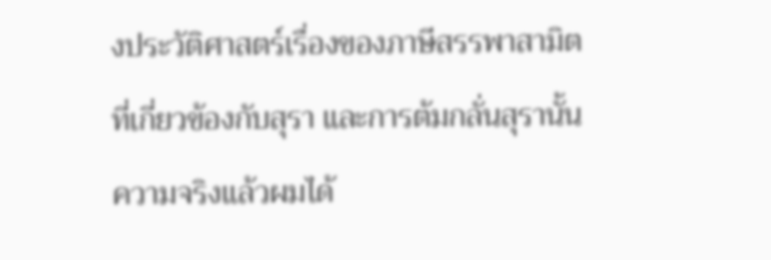งประวัติศาสตร์เรื่องของภาษีสรรพาสามิตที่เกี่ยวข้องกับสุรา และการต้มกลั่นสุรานั้น ความจริงแล้วผมได้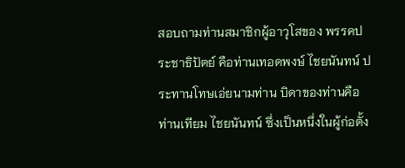สอบถามท่านสมาชิกผู้อาวุโสของ พรรคประชาธิปัตย์ คือท่านเทอดพงษ์ ไชยนันทน์ ประทานโทษเอ่ยนามท่าน บิดาของท่านคือ ท่านเทียม ไชยนันทน์ ซึ่งเป็นหนึ่งในผู้ก่อตั้ง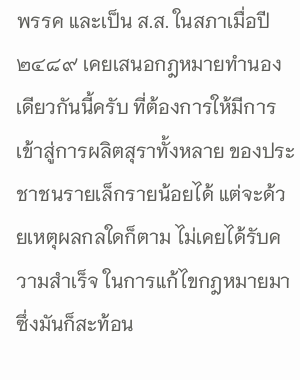พรรค และเป็น ส.ส. ในสภาเมื่อปี ๒๔๘๙ เคยเสนอกฎหมายทำนองเดียวกันนี้ครับ ที่ต้องการให้มีการเข้าสู่การผลิตสุราทั้งหลาย ของประชาชนรายเล็กรายน้อยได้ แต่จะด้วยเหตุผลกลใดก็ตาม ไม่เคยได้รับความสำเร็จ ในการแก้ไขกฎหมายมา ซึ่งมันก็สะท้อน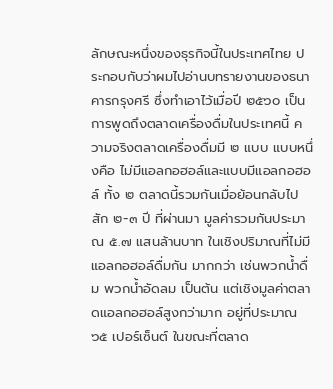ลักษณะหนึ่งของธุรกิจนี้ในประเทศไทย ประกอบกับว่าผมไปอ่านบทรายงานของธนาคารกรุงศรี ซึ่งทำเอาไว้เมื่อปี ๒๕๖๐ เป็นการพูดถึงตลาดเครื่องดื่มในประเทศนี้ ความจริงตลาดเครื่องดื่มมี ๒ แบบ แบบหนึ่งคือ ไม่มีแอลกอฮอล์และแบบมีแอลกอฮอล์ ทั้ง ๒ ตลาดนี้รวมกันเมื่อย้อนกลับไปสัก ๒-๓ ปี ที่ผ่านมา มูลค่ารวมกันประมาณ ๕.๗ แสนล้านบาท ในเชิงปริมาณที่ไม่มีแอลกอฮอล์ดื่มกัน มากกว่า เช่นพวกน้ำดื่ม พวกน้ำอัดลม เป็นต้น แต่เชิงมูลค่าตลาดแอลกอฮอล์สูงกว่ามาก อยู่ที่ประมาณ ๖๕ เปอร์เซ็นต์ ในขณะที่ตลาด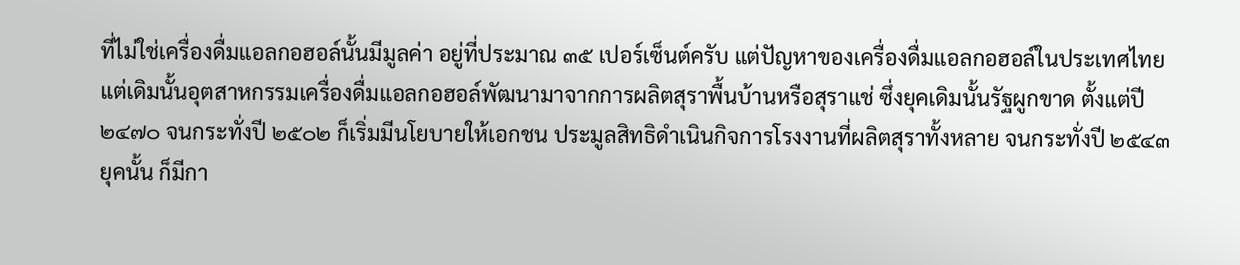ที่ไม่ใช่เครื่องดื่มแอลกอฮอล์นั้นมีมูลค่า อยู่ที่ประมาณ ๓๕ เปอร์เซ็นต์ครับ แต่ปัญหาของเครื่องดื่มแอลกอฮอล์ในประเทศไทย แต่เดิมนั้นอุตสาหกรรมเครื่องดื่มแอลกอฮอล์พัฒนามาจากการผลิตสุราพื้นบ้านหรือสุราแช่ ซึ่งยุคเดิมนั้นรัฐผูกขาด ตั้งแต่ปี ๒๔๗๐ จนกระทั่งปี ๒๕๐๒ ก็เริ่มมีนโยบายให้เอกชน ประมูลสิทธิดำเนินกิจการโรงงานที่ผลิตสุราทั้งหลาย จนกระทั่งปี ๒๕๔๓ ยุคนั้น ก็มีกา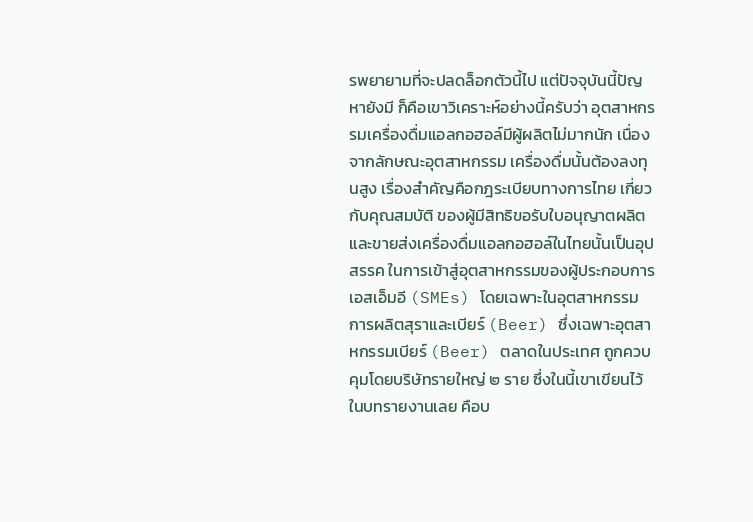รพยายามที่จะปลดล็อกตัวนี้ไป แต่ปัจจุบันนี้ปัญหายังมี ก็คือเขาวิเคราะห์อย่างนี้ครับว่า อุตสาหกรรมเครื่องดื่มแอลกอฮอล์มีผู้ผลิตไม่มากนัก เนื่องจากลักษณะอุตสาหกรรม เครื่องดื่มนั้นต้องลงทุนสูง เรื่องสำคัญคือกฎระเบียบทางการไทย เกี่ยวกับคุณสมบัติ ของผู้มีสิทธิขอรับใบอนุญาตผลิตและขายส่งเครื่องดื่มแอลกอฮอล์ในไทยนั้นเป็นอุปสรรค ในการเข้าสู่อุตสาหกรรมของผู้ประกอบการเอสเอ็มอี (SMEs) โดยเฉพาะในอุตสาหกรรม การผลิตสุราและเบียร์ (Beer) ซึ่งเฉพาะอุตสาหกรรมเบียร์ (Beer) ตลาดในประเทศ ถูกควบคุมโดยบริษัทรายใหญ่ ๒ ราย ซึ่งในนี้เขาเขียนไว้ในบทรายงานเลย คือบ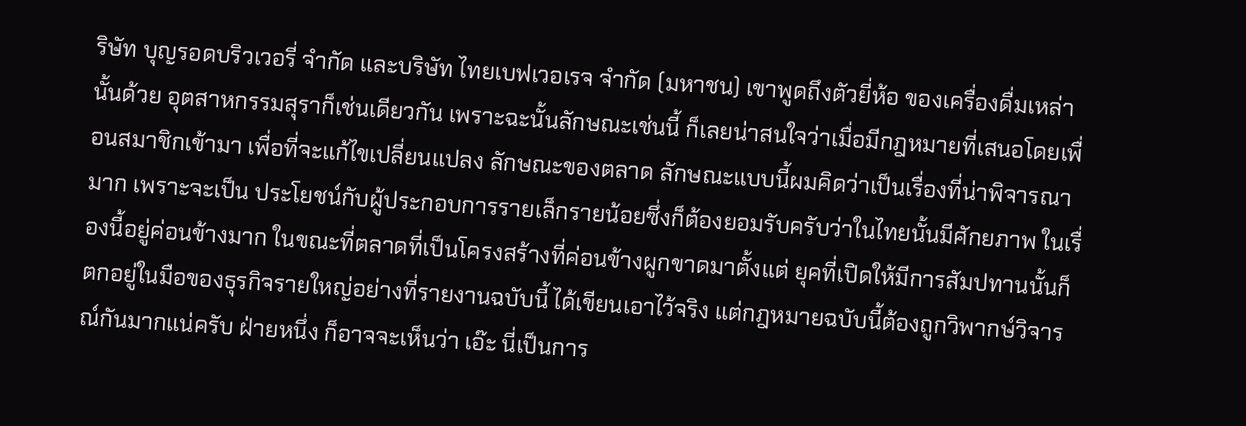ริษัท บุญรอดบริวเวอรี่ จำกัด และบริษัท ไทยเบฟเวอเรจ จำกัด (มหาชน) เขาพูดถึงตัวยี่ห้อ ของเครื่องดื่มเหล่านั้นด้วย อุตสาหกรรมสุราก็เช่นเดียวกัน เพราะฉะนั้นลักษณะเช่นนี้ ก็เลยน่าสนใจว่าเมื่อมีกฎหมายที่เสนอโดยเพื่อนสมาชิกเข้ามา เพื่อที่จะแก้ไขเปลี่ยนแปลง ลักษณะของตลาด ลักษณะแบบนี้ผมคิดว่าเป็นเรื่องที่น่าพิจารณามาก เพราะจะเป็น ประโยชน์กับผู้ประกอบการรายเล็กรายน้อยซึ่งก็ต้องยอมรับครับว่าในไทยนั้นมีศักยภาพ ในเรื่องนี้อยู่ค่อนข้างมาก ในขณะที่ตลาดที่เป็นโครงสร้างที่ค่อนข้างผูกขาดมาตั้งแต่ ยุคที่เปิดให้มีการสัมปทานนั้นก็ตกอยู่ในมือของธุรกิจรายใหญ่อย่างที่รายงานฉบับนี้ ได้เขียนเอาไว้จริง แต่กฎหมายฉบับนี้ต้องถูกวิพากษ์วิจารณ์กันมากแน่ครับ ฝ่ายหนึ่ง ก็อาจจะเห็นว่า เอ๊ะ นี่เป็นการ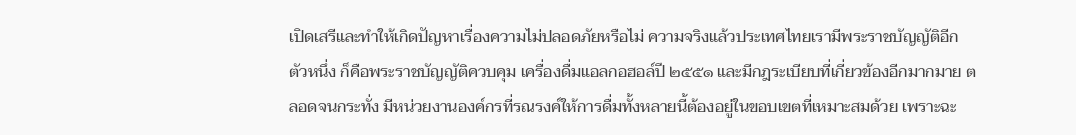เปิดเสรีและทำให้เกิดปัญหาเรื่องความไม่ปลอดภัยหรือไม่ ความจริงแล้วประเทศไทยเรามีพระราชบัญญัติอีกตัวหนึ่ง ก็คือพระราชบัญญัติควบคุม เครื่องดื่มแอลกอฮอล์ปี ๒๕๕๑ และมีกฎระเบียบที่เกี่ยวข้องอีกมากมาย ตลอดจนกระทั่ง มีหน่วยงานองค์กรที่รณรงค์ให้การดื่มทั้งหลายนี้ต้องอยู่ในขอบเขตที่เหมาะสมด้วย เพราะฉะ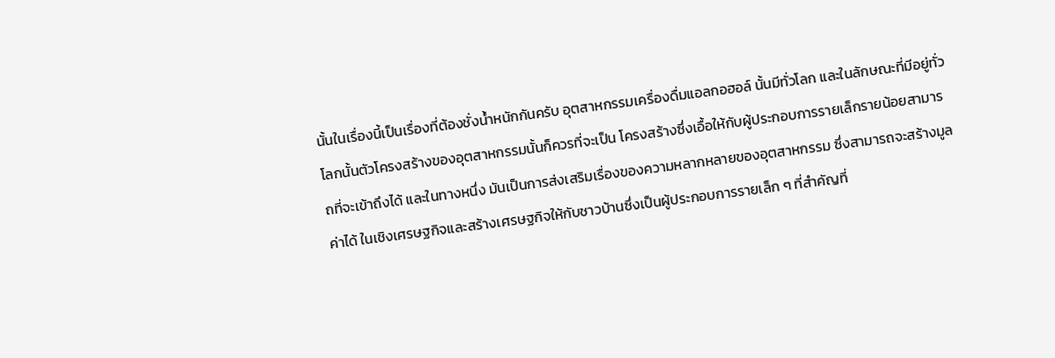นั้นในเรื่องนี้เป็นเรื่องที่ต้องชั่งน้ำหนักกันครับ อุตสาหกรรมเครื่องดื่มแอลกอฮอล์ นั้นมีทั่วโลก และในลักษณะที่มีอยู่ทั่วโลกนั้นตัวโครงสร้างของอุตสาหกรรมนั้นก็ควรที่จะเป็น โครงสร้างซึ่งเอื้อให้กับผู้ประกอบการรายเล็กรายน้อยสามารถที่จะเข้าถึงได้ และในทางหนึ่ง มันเป็นการส่งเสริมเรื่องของความหลากหลายของอุตสาหกรรม ซึ่งสามารถจะสร้างมูลค่าได้ ในเชิงเศรษฐกิจและสร้างเศรษฐกิจให้กับชาวบ้านซึ่งเป็นผู้ประกอบการรายเล็ก ๆ ที่สำคัญที่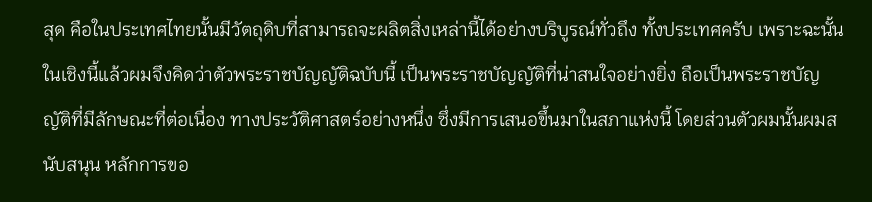สุด คือในประเทศไทยนั้นมีวัตถุดิบที่สามารถจะผลิตสิ่งเหล่านี้ได้อย่างบริบูรณ์ทั่วถึง ทั้งประเทศครับ เพราะฉะนั้นในเชิงนี้แล้วผมจึงคิดว่าตัวพระราชบัญญัติฉบับนี้ เป็นพระราชบัญญัติที่น่าสนใจอย่างยิ่ง ถือเป็นพระราชบัญญัติที่มีลักษณะที่ต่อเนื่อง ทางประวัติศาสตร์อย่างหนึ่ง ซึ่งมีการเสนอขึ้นมาในสภาแห่งนี้ โดยส่วนตัวผมนั้นผมสนับสนุน หลักการขอ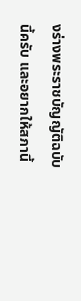งร่างพระราชบัญญัติฉบับนี้ครับ และอยากให้สภานี้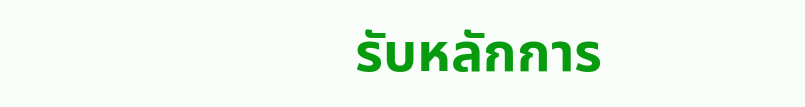รับหลักการ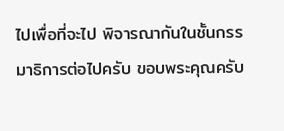ไปเพื่อที่จะไป พิจารณากันในชั้นกรรมาธิการต่อไปครับ ขอบพระคุณครับ